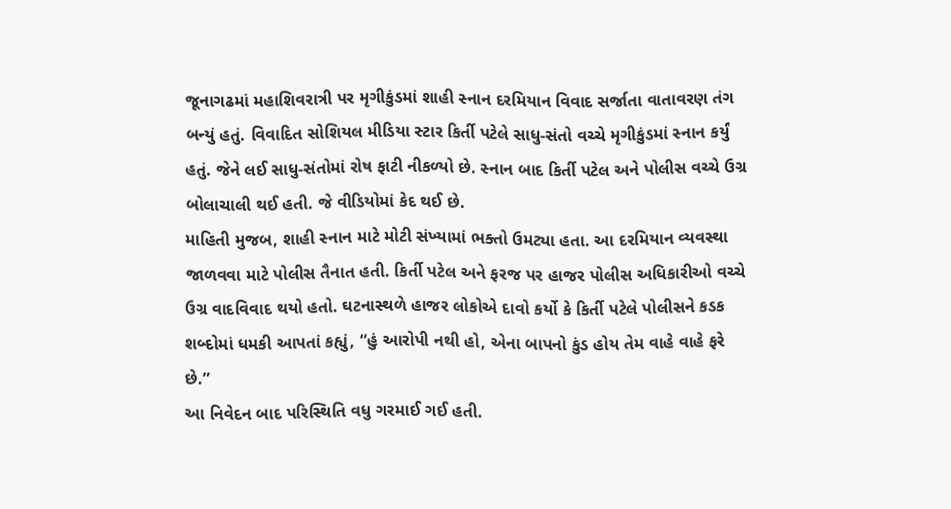જૂનાગઢમાં મહાશિવરાત્રી પર મૃગીકુંડમાં શાહી સ્નાન દરમિયાન વિવાદ સર્જાતા વાતાવરણ તંગ બન્યું હતું. વિવાદિત સોશિયલ મીડિયા સ્ટાર કિર્તી પટેલે સાધુ-સંતો વચ્ચે મૃગીકુંડમાં સ્નાન કર્યું હતું. જેને લઈ સાધુ-સંતોમાં રોષ ફાટી નીકળ્યો છે. સ્નાન બાદ કિર્તી પટેલ અને પોલીસ વચ્ચે ઉગ્ર બોલાચાલી થઈ હતી. જે વીડિયોમાં કેદ થઈ છે.
માહિતી મુજબ, શાહી સ્નાન માટે મોટી સંખ્યામાં ભક્તો ઉમટ્યા હતા. આ દરમિયાન વ્યવસ્થા જાળવવા માટે પોલીસ તૈનાત હતી. કિર્તી પટેલ અને ફરજ પર હાજર પોલીસ અધિકારીઓ વચ્ચે ઉગ્ર વાદવિવાદ થયો હતો. ઘટનાસ્થળે હાજર લોકોએ દાવો કર્યો કે કિર્તી પટેલે પોલીસને કડક શબ્દોમાં ધમકી આપતાં કહ્યું, “હું આરોપી નથી હો, એના બાપનો કુંડ હોય તેમ વાહે વાહે ફરે છે.”
આ નિવેદન બાદ પરિસ્થિતિ વધુ ગરમાઈ ગઈ હતી.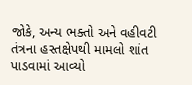જોકે, અન્ય ભક્તો અને વહીવટી તંત્રના હસ્તક્ષેપથી મામલો શાંત પાડવામાં આવ્યો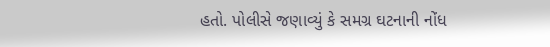હતો. પોલીસે જણાવ્યું કે સમગ્ર ઘટનાની નોંધ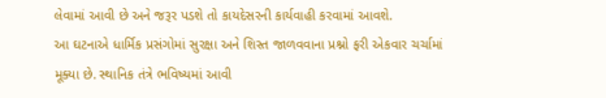લેવામાં આવી છે અને જરૂર પડશે તો કાયદેસરની કાર્યવાહી કરવામાં આવશે.
આ ઘટનાએ ધાર્મિક પ્રસંગોમાં સુરક્ષા અને શિસ્ત જાળવવાના પ્રશ્નો ફરી એકવાર ચર્ચામાં મૂક્યા છે. સ્થાનિક તંત્રે ભવિષ્યમાં આવી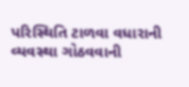પરિસ્થિતિ ટાળવા વધારાની વ્યવસ્થા ગોઠવવાની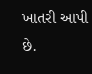ખાતરી આપી છે.